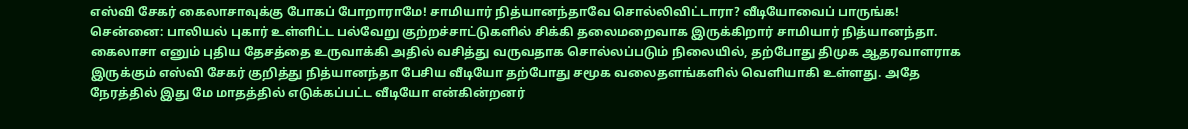எஸ்வி சேகர் கைலாசாவுக்கு போகப் போறாராமே! சாமியார் நித்யானந்தாவே சொல்லிவிட்டாரா? வீடியோவைப் பாருங்க!
சென்னை: பாலியல் புகார் உள்ளிட்ட பல்வேறு குற்றச்சாட்டுகளில் சிக்கி தலைமறைவாக இருக்கிறார் சாமியார் நித்யானந்தா. கைலாசா எனும் புதிய தேசத்தை உருவாக்கி அதில் வசித்து வருவதாக சொல்லப்படும் நிலையில், தற்போது திமுக ஆதரவாளராக இருக்கும் எஸ்வி சேகர் குறித்து நித்யானந்தா பேசிய வீடியோ தற்போது சமூக வலைதளங்களில் வெளியாகி உள்ளது. அதே நேரத்தில் இது மே மாதத்தில் எடுக்கப்பட்ட வீடியோ என்கின்றனர்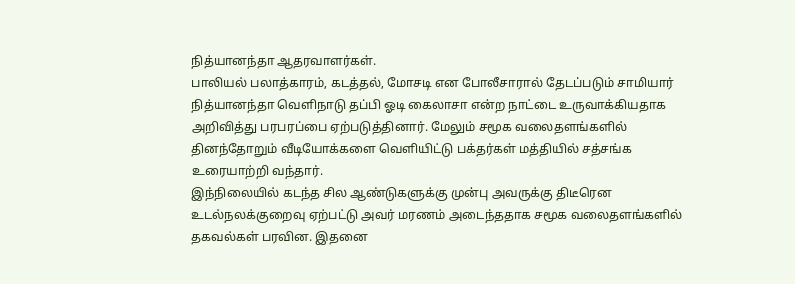நித்யானந்தா ஆதரவாளர்கள்.
பாலியல் பலாத்காரம், கடத்தல், மோசடி என போலீசாரால் தேடப்படும் சாமியார் நித்யானந்தா வெளிநாடு தப்பி ஓடி கைலாசா என்ற நாட்டை உருவாக்கியதாக அறிவித்து பரபரப்பை ஏற்படுத்தினார். மேலும் சமூக வலைதளங்களில் தினந்தோறும் வீடியோக்களை வெளியிட்டு பக்தர்கள் மத்தியில் சத்சங்க உரையாற்றி வந்தார்.
இந்நிலையில் கடந்த சில ஆண்டுகளுக்கு முன்பு அவருக்கு திடீரென உடல்நலக்குறைவு ஏற்பட்டு அவர் மரணம் அடைந்ததாக சமூக வலைதளங்களில் தகவல்கள் பரவின. இதனை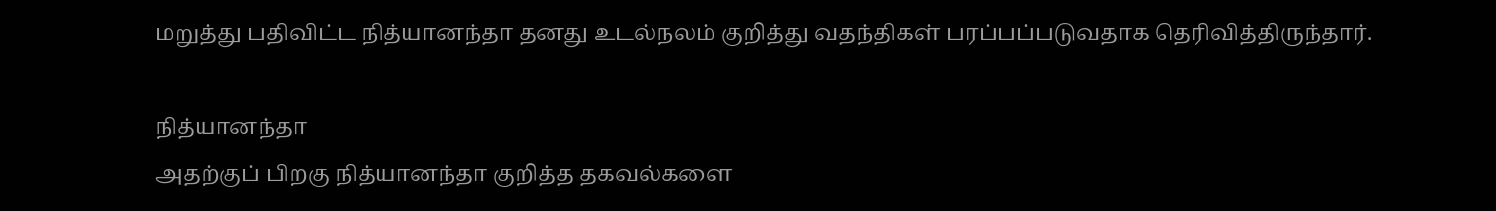மறுத்து பதிவிட்ட நித்யானந்தா தனது உடல்நலம் குறித்து வதந்திகள் பரப்பப்படுவதாக தெரிவித்திருந்தார்.

நித்யானந்தா
அதற்குப் பிறகு நித்யானந்தா குறித்த தகவல்களை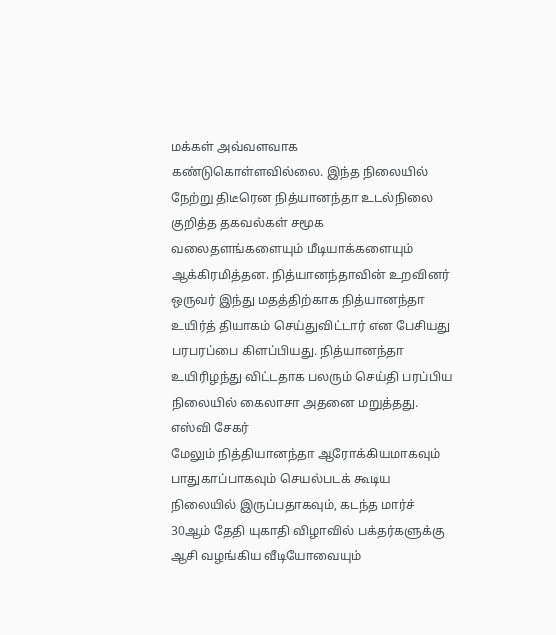மக்கள் அவ்வளவாக கண்டுகொள்ளவில்லை. இந்த நிலையில் நேற்று திடீரென நித்யானந்தா உடல்நிலை குறித்த தகவல்கள் சமூக வலைதளங்களையும் மீடியாக்களையும் ஆக்கிரமித்தன. நித்யானந்தாவின் உறவினர் ஒருவர் இந்து மதத்திற்காக நித்யானந்தா உயிர்த் தியாகம் செய்துவிட்டார் என பேசியது பரபரப்பை கிளப்பியது. நித்யானந்தா உயிரிழந்து விட்டதாக பலரும் செய்தி பரப்பிய நிலையில் கைலாசா அதனை மறுத்தது.
எஸ்வி சேகர்
மேலும் நித்தியானந்தா ஆரோக்கியமாகவும் பாதுகாப்பாகவும் செயல்படக் கூடிய நிலையில் இருப்பதாகவும், கடந்த மார்ச் 30ஆம் தேதி யுகாதி விழாவில் பக்தர்களுக்கு ஆசி வழங்கிய வீடியோவையும்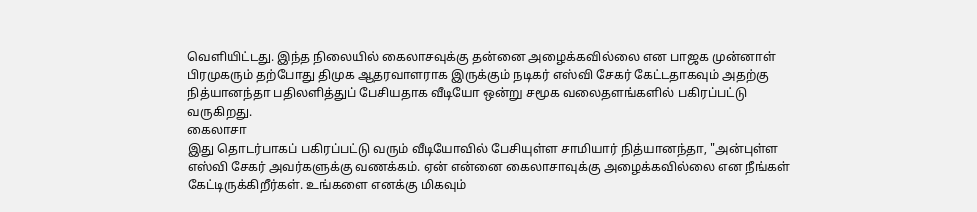வெளியிட்டது. இந்த நிலையில் கைலாசவுக்கு தன்னை அழைக்கவில்லை என பாஜக முன்னாள் பிரமுகரும் தற்போது திமுக ஆதரவாளராக இருக்கும் நடிகர் எஸ்வி சேகர் கேட்டதாகவும் அதற்கு நித்யானந்தா பதிலளித்துப் பேசியதாக வீடியோ ஒன்று சமூக வலைதளங்களில் பகிரப்பட்டு வருகிறது.
கைலாசா
இது தொடர்பாகப் பகிரப்பட்டு வரும் வீடியோவில் பேசியுள்ள சாமியார் நித்யானந்தா, "அன்புள்ள எஸ்வி சேகர் அவர்களுக்கு வணக்கம். ஏன் என்னை கைலாசாவுக்கு அழைக்கவில்லை என நீங்கள் கேட்டிருக்கிறீர்கள். உங்களை எனக்கு மிகவும்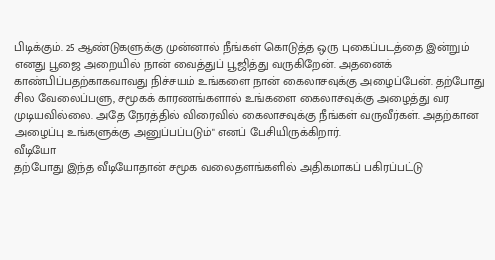பிடிக்கும். 25 ஆண்டுகளுக்கு முன்னால் நீங்கள் கொடுத்த ஒரு புகைப்படத்தை இன்றும் எனது பூஜை அறையில் நான் வைத்துப் பூஜித்து வருகிறேன். அதனைக் காண்பிப்பதற்காகவாவது நிச்சயம் உங்களை நான் கைலாசவுக்கு அழைப்பேன். தற்போது சில வேலைப்பளு, சமூகக் காரணங்களால் உங்களை கைலாசவுக்கு அழைத்து வர முடியவில்லை. அதே நேரத்தில் விரைவில் கைலாசவுக்கு நீங்கள் வருவீர்கள். அதற்கான அழைப்பு உங்களுக்கு அனுப்பப்படும்" எனப் பேசியிருக்கிறார்.
வீடியோ
தற்போது இந்த வீடியோதான் சமூக வலைதளங்களில் அதிகமாகப் பகிரப்பட்டு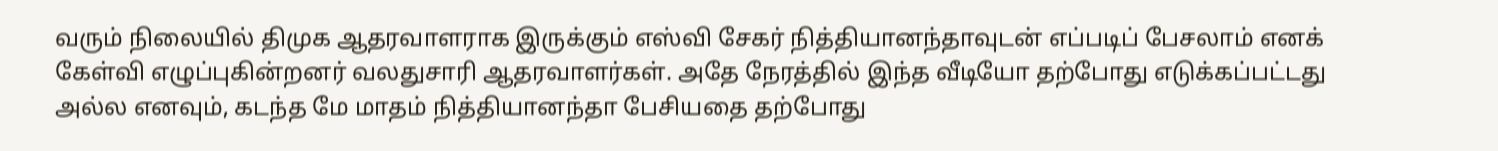வரும் நிலையில் திமுக ஆதரவாளராக இருக்கும் எஸ்வி சேகர் நித்தியானந்தாவுடன் எப்படிப் பேசலாம் எனக் கேள்வி எழுப்புகின்றனர் வலதுசாரி ஆதரவாளர்கள். அதே நேரத்தில் இந்த வீடியோ தற்போது எடுக்கப்பட்டது அல்ல எனவும், கடந்த மே மாதம் நித்தியானந்தா பேசியதை தற்போது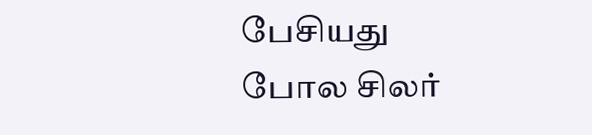பேசியது போல சிலர்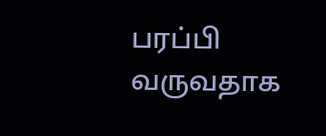பரப்பி வருவதாக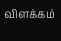விளக்கம்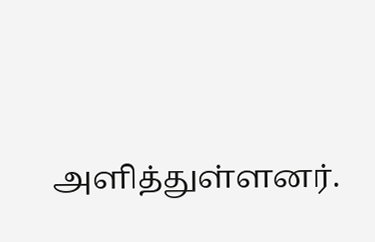அளித்துள்ளனர்.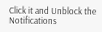Click it and Unblock the Notifications